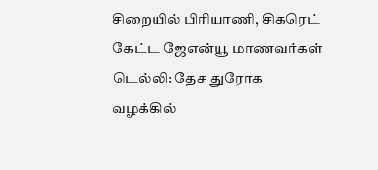சிறையில் பிரியாணி, சிகரெட் கேட்ட ஜேஎன்யூ மாணவர்கள்
டெல்லி: தேச துரோக வழக்கில்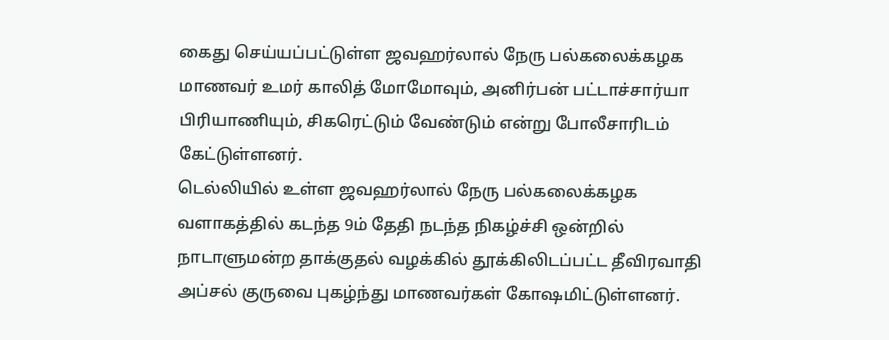கைது செய்யப்பட்டுள்ள ஜவஹர்லால் நேரு பல்கலைக்கழக மாணவர் உமர் காலித் மோமோவும், அனிர்பன் பட்டாச்சார்யா பிரியாணியும், சிகரெட்டும் வேண்டும் என்று போலீசாரிடம் கேட்டுள்ளனர்.
டெல்லியில் உள்ள ஜவஹர்லால் நேரு பல்கலைக்கழக வளாகத்தில் கடந்த 9ம் தேதி நடந்த நிகழ்ச்சி ஒன்றில் நாடாளுமன்ற தாக்குதல் வழக்கில் தூக்கிலிடப்பட்ட தீவிரவாதி அப்சல் குருவை புகழ்ந்து மாணவர்கள் கோஷமிட்டுள்ளனர்.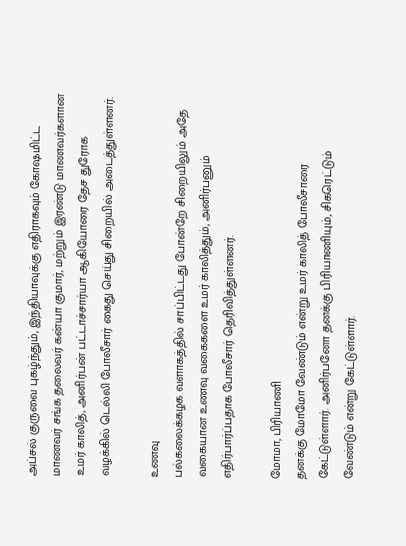அப்சல் குருவை புகழ்ந்தும், இந்தியாவுக்கு எதிராகவும் கோஷமிட்ட மாணவர் சங்க தலைவர் கன்யா குமார், மற்றும் இரண்டு மாணவர்களான உமர் காலித், அனிர்பன் பட்டாச்சார்யா ஆகியோரை தேச துரோக வழக்கில் டெல்லி போலீசார் கைது செய்து சிறையில் அடைத்துள்ளனர்.

உணவு
பல்கலைக்கழக வளாகத்தில் சாப்பிட்டது போன்றே சிறையிலும் அதே வகையான உணவு வகைகளை உமர் காலித்தும், அனிர்பனும் எதிர்பார்ப்பதாக போலீசார் தெரிவித்துள்ளனர்.

மோமா, பிரியாணி
தனக்கு மோமோ வேண்டும் என்று உமர் காலித் போலீசாரை கேட்டுள்ளார். அனிர்பனோ தனக்கு பிரியாணியும், சிகரெட்டும் வேண்டும் என்று கேட்டுள்ளார்.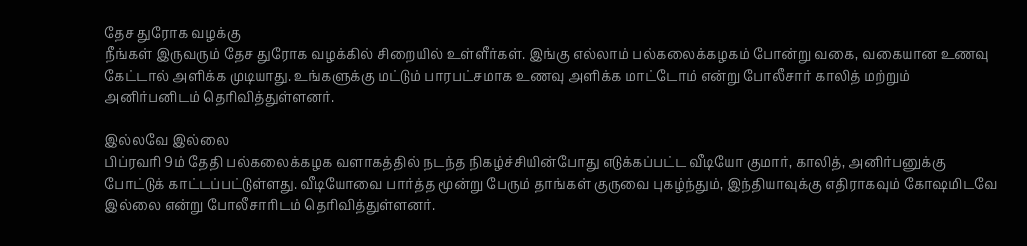தேச துரோக வழக்கு
நீங்கள் இருவரும் தேச துரோக வழக்கில் சிறையில் உள்ளீர்கள். இங்கு எல்லாம் பல்கலைக்கழகம் போன்று வகை, வகையான உணவு கேட்டால் அளிக்க முடியாது. உங்களுக்கு மட்டும் பாரபட்சமாக உணவு அளிக்க மாட்டோம் என்று போலீசார் காலித் மற்றும் அனிர்பனிடம் தெரிவித்துள்ளனர்.

இல்லவே இல்லை
பிப்ரவரி 9ம் தேதி பல்கலைக்கழக வளாகத்தில் நடந்த நிகழ்ச்சியின்போது எடுக்கப்பட்ட வீடியோ குமார், காலித், அனிர்பனுக்கு போட்டுக் காட்டப்பட்டுள்ளது. வீடியோவை பார்த்த மூன்று பேரும் தாங்கள் குருவை புகழ்ந்தும், இந்தியாவுக்கு எதிராகவும் கோஷமிடவே இல்லை என்று போலீசாரிடம் தெரிவித்துள்ளனர்.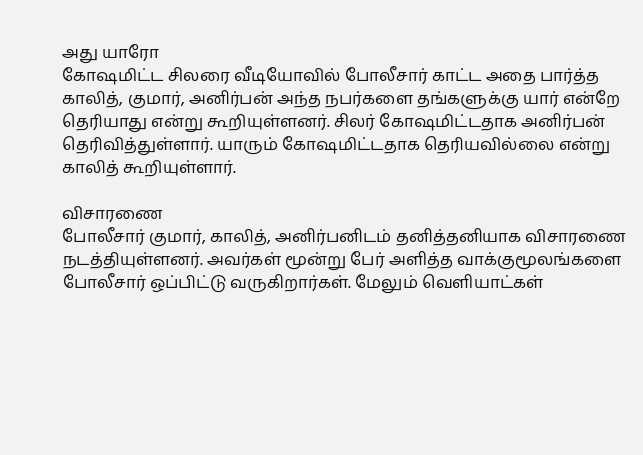அது யாரோ
கோஷமிட்ட சிலரை வீடியோவில் போலீசார் காட்ட அதை பார்த்த காலித், குமார், அனிர்பன் அந்த நபர்களை தங்களுக்கு யார் என்றே தெரியாது என்று கூறியுள்ளனர். சிலர் கோஷமிட்டதாக அனிர்பன் தெரிவித்துள்ளார். யாரும் கோஷமிட்டதாக தெரியவில்லை என்று காலித் கூறியுள்ளார்.

விசாரணை
போலீசார் குமார், காலித், அனிர்பனிடம் தனித்தனியாக விசாரணை நடத்தியுள்ளனர். அவர்கள் மூன்று பேர் அளித்த வாக்குமூலங்களை போலீசார் ஒப்பிட்டு வருகிறார்கள். மேலும் வெளியாட்கள்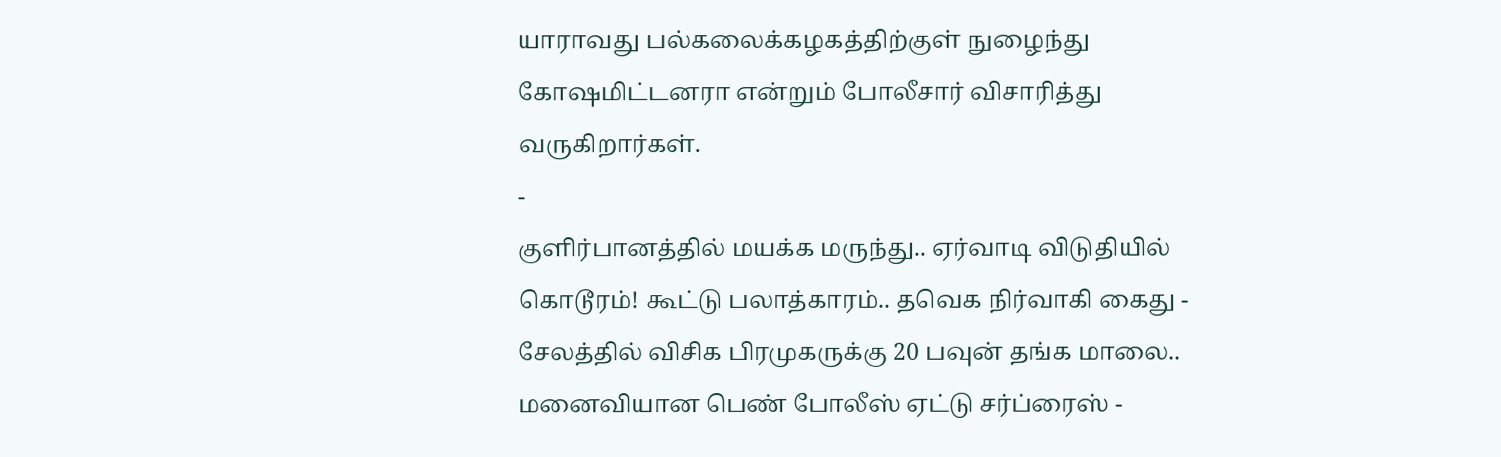யாராவது பல்கலைக்கழகத்திற்குள் நுழைந்து கோஷமிட்டனரா என்றும் போலீசார் விசாரித்து வருகிறார்கள்.
-
குளிர்பானத்தில் மயக்க மருந்து.. ஏர்வாடி விடுதியில் கொடூரம்! கூட்டு பலாத்காரம்.. தவெக நிர்வாகி கைது -
சேலத்தில் விசிக பிரமுகருக்கு 20 பவுன் தங்க மாலை.. மனைவியான பெண் போலீஸ் ஏட்டு சர்ப்ரைஸ் -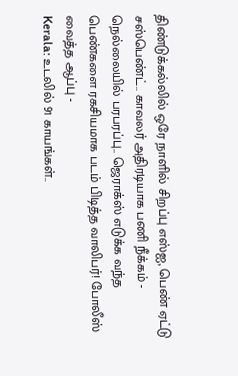திண்டுக்கல்லில் ஒரே நாளில் சிறப்பு எஸ்ஐ, பெண் ஏட்டு சஸ்பெண்ட்.. காவலர் அதிரடியாக பணி நீக்கம் -
நெல்லையில் பரபரப்பு.. ஜெராக்ஸ் எடுக்க வந்த பெண்களை ரகசியமாக படம் பிடித்த வாலிபர்! போலீஸ் வைத்த ஆப்பு -
Kerala: உடலில் 91 காயங்கள்..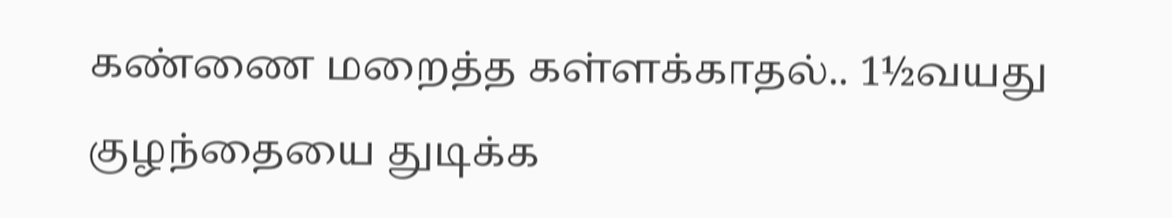கண்ணை மறைத்த கள்ளக்காதல்.. 1½வயது குழந்தையை துடிக்க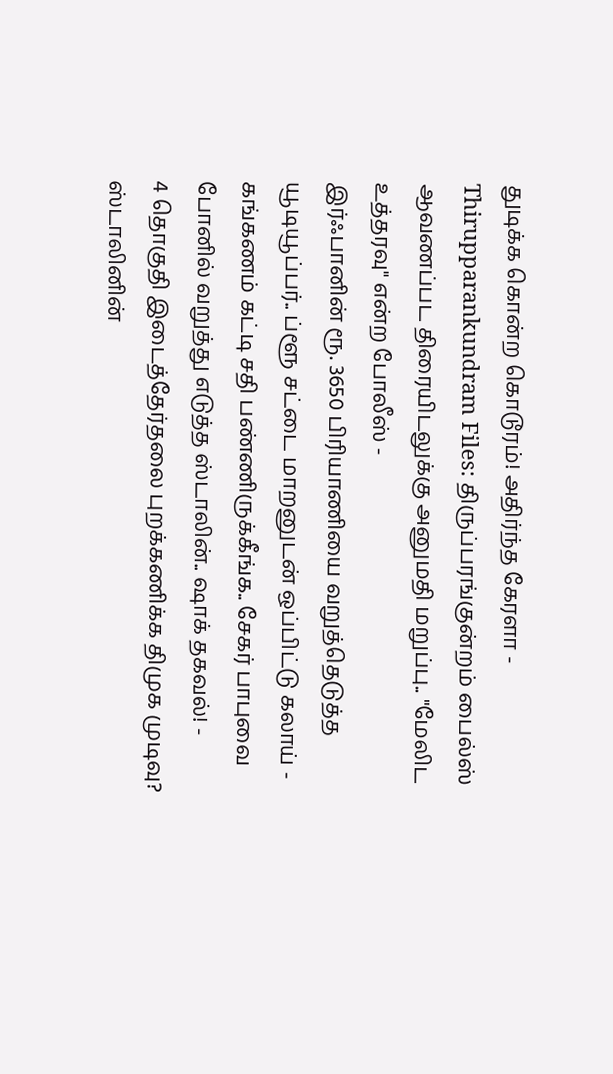துடிக்க கொன்ற கொடூரம்! அதிர்ந்த கேரளா -
Thirupparankundram Files: திருப்பரங்குன்றம் பைல்ஸ் ஆவணப்பட திரையிடலுக்கு அனுமதி மறுப்பு.. "மேலிட உத்தரவு" என்ற போலீஸ் -
இர்ஃபானின் ரூ. 3650 பிரியாணியை வறுத்தெடுத்த யூடியூப்பர்.. ப்ளூ சட்டை மாறனுடன் ஒப்பிட்டு கலாய் -
கங்கணம் கட்டி சதி பண்ணிருக்கீங்க.. சேகர் பாபுவை போனில் வறுத்து எடுத்த ஸ்டாலின்.. ஷாக் தகவல்! -
4 தொகுதி இடைத்தேர்தலை புறக்கணிக்க திமுக முடிவு? ஸ்டாலினின்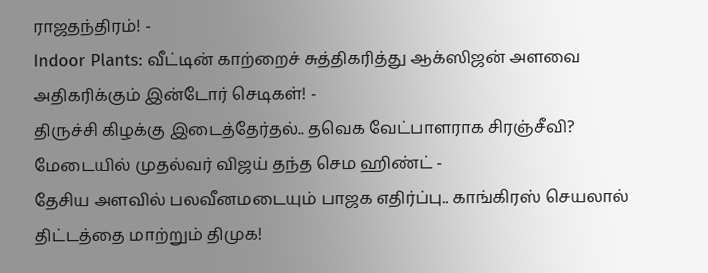ராஜதந்திரம்! -
Indoor Plants: வீட்டின் காற்றைச் சுத்திகரித்து ஆக்ஸிஜன் அளவை அதிகரிக்கும் இன்டோர் செடிகள்! -
திருச்சி கிழக்கு இடைத்தேர்தல்.. தவெக வேட்பாளராக சிரஞ்சீவி? மேடையில் முதல்வர் விஜய் தந்த செம ஹிண்ட் -
தேசிய அளவில் பலவீனமடையும் பாஜக எதிர்ப்பு.. காங்கிரஸ் செயலால் திட்டத்தை மாற்றும் திமுக!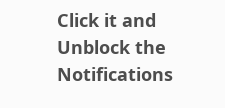Click it and Unblock the Notifications